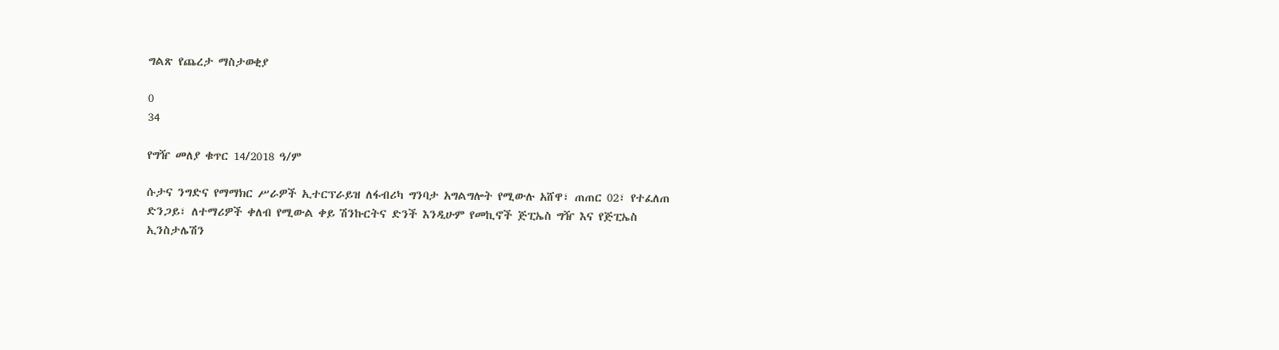ግልጽ የጨረታ ማስታወቂያ

0
34

የግዥ መለያ ቁጥር 14/2018 ዓ/ም

ሱታና ንግድና የማማክር ሥራዎች ኢተርፕራይዝ ለፋብሪካ ግንባታ አግልግሎት የሚውሉ አሸዋ፣ ጠጠር 02፣ የተፈለጠ ድንጋይ፣ ለተማሪዎች ቀለብ የሚውል ቀይ ሽንኩርትና ድንች እንዲሁም የመኪኖች ጅፒኤስ ግዥ እና የጅፒኤስ ኢንስታሌሽን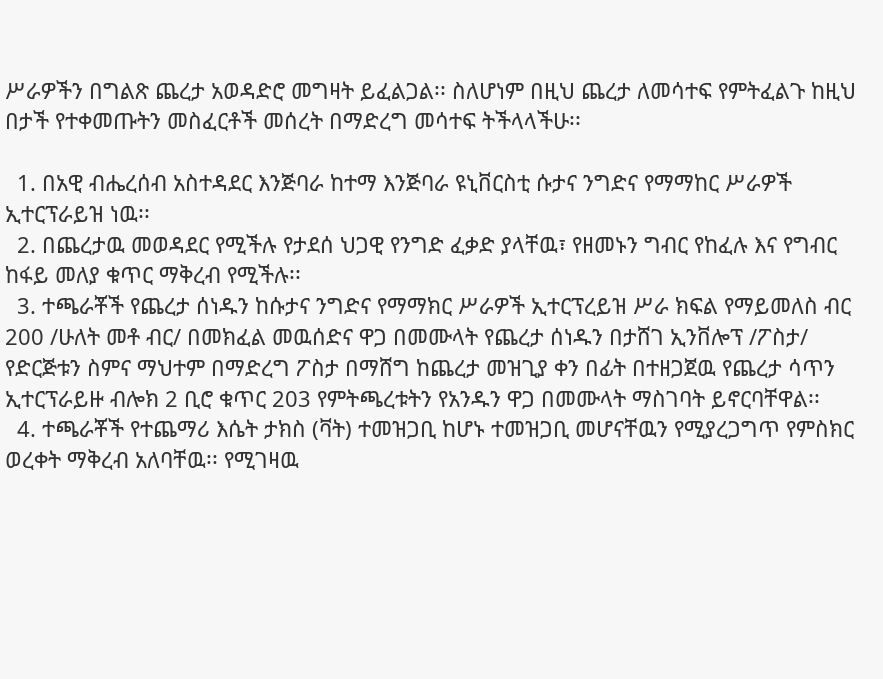ሥራዎችን በግልጽ ጨረታ አወዳድሮ መግዛት ይፈልጋል፡፡ ስለሆነም በዚህ ጨረታ ለመሳተፍ የምትፈልጉ ከዚህ በታች የተቀመጡትን መስፈርቶች መሰረት በማድረግ መሳተፍ ትችላላችሁ፡፡

  1. በአዊ ብሔረሰብ አስተዳደር እንጅባራ ከተማ እንጅባራ ዩኒቨርስቲ ሱታና ንግድና የማማከር ሥራዎች ኢተርፕራይዝ ነዉ፡፡
  2. በጨረታዉ መወዳደር የሚችሉ የታደሰ ህጋዊ የንግድ ፈቃድ ያላቸዉ፣ የዘመኑን ግብር የከፈሉ እና የግብር ከፋይ መለያ ቁጥር ማቅረብ የሚችሉ፡፡
  3. ተጫራቾች የጨረታ ሰነዱን ከሱታና ንግድና የማማክር ሥራዎች ኢተርፕረይዝ ሥራ ክፍል የማይመለስ ብር 200 /ሁለት መቶ ብር/ በመክፈል መዉሰድና ዋጋ በመሙላት የጨረታ ሰነዱን በታሸገ ኢንቨሎፕ /ፖስታ/ የድርጅቱን ስምና ማህተም በማድረግ ፖስታ በማሸግ ከጨረታ መዝጊያ ቀን በፊት በተዘጋጀዉ የጨረታ ሳጥን ኢተርፕራይዙ ብሎክ 2 ቢሮ ቁጥር 203 የምትጫረቱትን የአንዱን ዋጋ በመሙላት ማስገባት ይኖርባቸዋል፡፡
  4. ተጫራቾች የተጨማሪ እሴት ታክስ (ቫት) ተመዝጋቢ ከሆኑ ተመዝጋቢ መሆናቸዉን የሚያረጋግጥ የምስክር ወረቀት ማቅረብ አለባቸዉ፡፡ የሚገዛዉ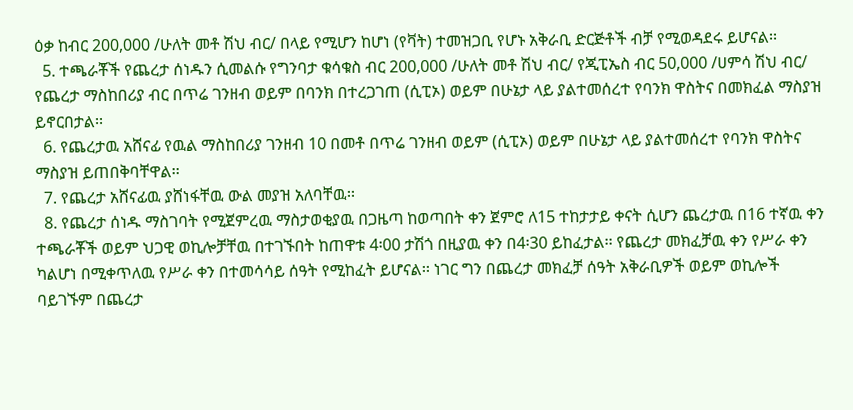ዕቃ ከብር 200,000 /ሁለት መቶ ሽህ ብር/ በላይ የሚሆን ከሆነ (የቫት) ተመዝጋቢ የሆኑ አቅራቢ ድርጅቶች ብቻ የሚወዳደሩ ይሆናል፡፡
  5. ተጫራቾች የጨረታ ሰነዱን ሲመልሱ የግንባታ ቁሳቁስ ብር 200,000 /ሁለት መቶ ሽህ ብር/ የጂፒኤስ ብር 50,000 /ሀምሳ ሽህ ብር/ የጨረታ ማስከበሪያ ብር በጥሬ ገንዘብ ወይም በባንክ በተረጋገጠ (ሲፒኦ) ወይም በሁኔታ ላይ ያልተመሰረተ የባንክ ዋስትና በመክፈል ማስያዝ ይኖርበታል፡፡
  6. የጨረታዉ አሸናፊ የዉል ማስከበሪያ ገንዘብ 10 በመቶ በጥሬ ገንዘብ ወይም (ሲፒኦ) ወይም በሁኔታ ላይ ያልተመሰረተ የባንክ ዋስትና ማስያዝ ይጠበቅባቸዋል፡፡
  7. የጨረታ አሸናፊዉ ያሸነፋቸዉ ውል መያዝ አለባቸዉ፡፡
  8. የጨረታ ሰነዱ ማስገባት የሚጀምረዉ ማስታወቂያዉ በጋዜጣ ከወጣበት ቀን ጀምሮ ለ15 ተከታታይ ቀናት ሲሆን ጨረታዉ በ16 ተኛዉ ቀን ተጫራቾች ወይም ህጋዊ ወኪሎቻቸዉ በተገኙበት ከጠዋቱ 4፡00 ታሽጎ በዚያዉ ቀን በ4፡30 ይከፈታል፡፡ የጨረታ መክፈቻዉ ቀን የሥራ ቀን ካልሆነ በሚቀጥለዉ የሥራ ቀን በተመሳሳይ ሰዓት የሚከፈት ይሆናል፡፡ ነገር ግን በጨረታ መክፈቻ ሰዓት አቅራቢዎች ወይም ወኪሎች ባይገኙም በጨረታ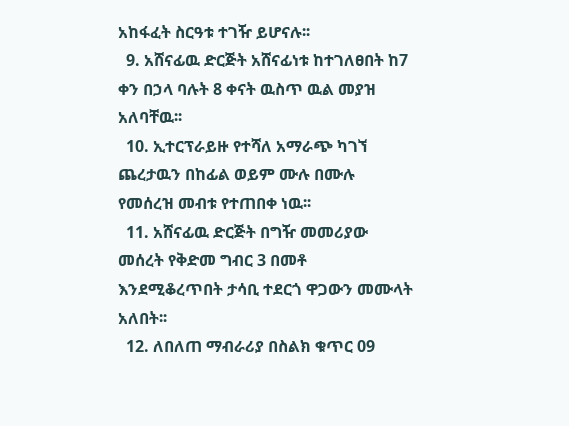አከፋፈት ስርዓቱ ተገዥ ይሆናሉ፡፡
  9. አሸናፊዉ ድርጅት አሸናፊነቱ ከተገለፀበት ከ7 ቀን በኃላ ባሉት 8 ቀናት ዉስጥ ዉል መያዝ አለባቸዉ፡፡
  10. ኢተርፕራይዙ የተሻለ አማራጭ ካገኘ ጨረታዉን በከፊል ወይም ሙሉ በሙሉ የመሰረዝ መብቱ የተጠበቀ ነዉ፡፡
  11. አሸናፊዉ ድርጅት በግዥ መመሪያው መሰረት የቅድመ ግብር 3 በመቶ እንደሚቆረጥበት ታሳቢ ተደርጎ ዋጋውን መሙላት አለበት፡፡
  12. ለበለጠ ማብራሪያ በስልክ ቁጥር 09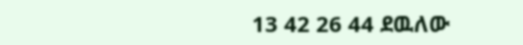13 42 26 44 ደዉለው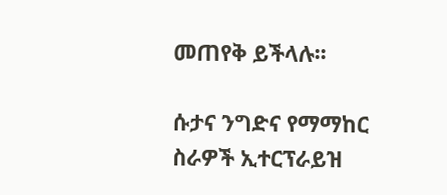መጠየቅ ይችላሉ፡፡

ሱታና ንግድና የማማከር ስራዎች ኢተርፕራይዝ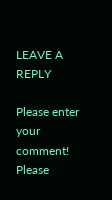LEAVE A REPLY

Please enter your comment!
Please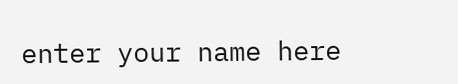enter your name here